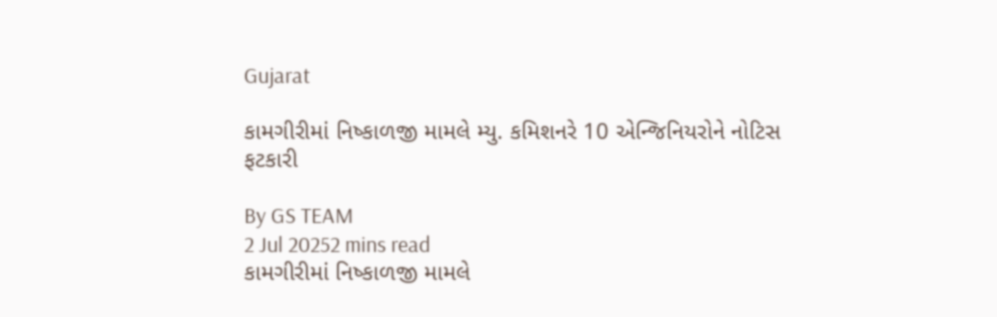Gujarat

કામગીરીમાં નિષ્કાળજી મામલે મ્યુ. કમિશનરે 10 એન્જિનિયરોને નોટિસ ફટકારી

By GS TEAM
2 Jul 20252 mins read
કામગીરીમાં નિષ્કાળજી મામલે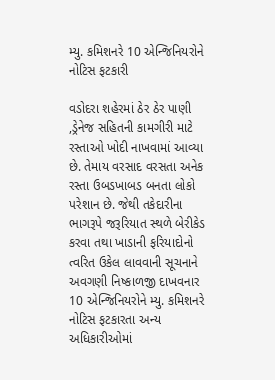મ્યુ. કમિશનરે 10 એન્જિનિયરોને નોટિસ ફટકારી

વડોદરા શહેરમાં ઠેર ઠેર પાણી ,ડ્રેનેજ સહિતની કામગીરી માટે રસ્તાઓ ખોદી નાખવામાં આવ્યા છે. તેમાય વરસાદ વરસતા અનેક રસ્તા ઉબડખાબડ બનતા લોકો પરેશાન છે. જેથી તકેદારીના ભાગરૂપે જરૂરિયાત સ્થળે બેરીકેડ કરવા તથા ખાડાની ફરિયાદોનો ત્વરિત ઉકેલ લાવવાની સૂચનાને અવગણી નિષ્કાળજી દાખવનાર 10 એન્જિનિયરોને મ્યુ. કમિશનરે નોટિસ ફટકારતા અન્ય અધિકારીઓમાં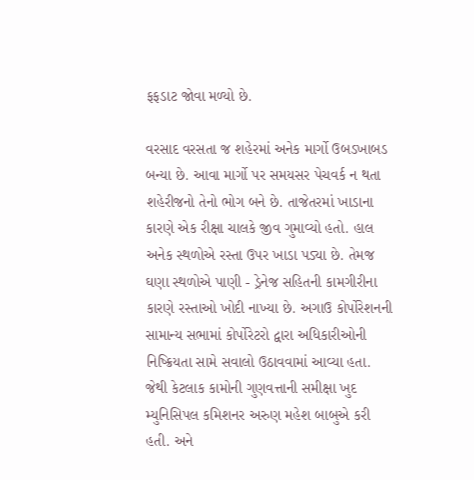ફફડાટ જોવા મળ્યો છે.

વરસાદ વરસતા જ શહેરમાં અનેક માર્ગો ઉબડખાબડ બન્યા છે. આવા માર્ગો પર સમયસર પેચવર્ક ન થતા શહેરીજનો તેનો ભોગ બને છે. તાજેતરમાં ખાડાના કારણે એક રીક્ષા ચાલકે જીવ ગુમાવ્યો હતો. હાલ અનેક સ્થળોએ રસ્તા ઉપર ખાડા પડ્યા છે. તેમજ ઘણા સ્થળોએ પાણી - ડ્રેનેજ સહિતની કામગીરીના કારણે રસ્તાઓ ખોદી નાખ્યા છે. અગાઉ કોર્પોરેશનની સામાન્ય સભામાં કોર્પોરેટરો દ્વારા અધિકારીઓની નિષ્ક્રિયતા સામે સવાલો ઉઠાવવામાં આવ્યા હતા. જેથી કેટલાક કામોની ગુણવત્તાની સમીક્ષા ખુદ મ્યુનિસિપલ કમિશનર અરુણ મહેશ બાબુએ કરી હતી. અને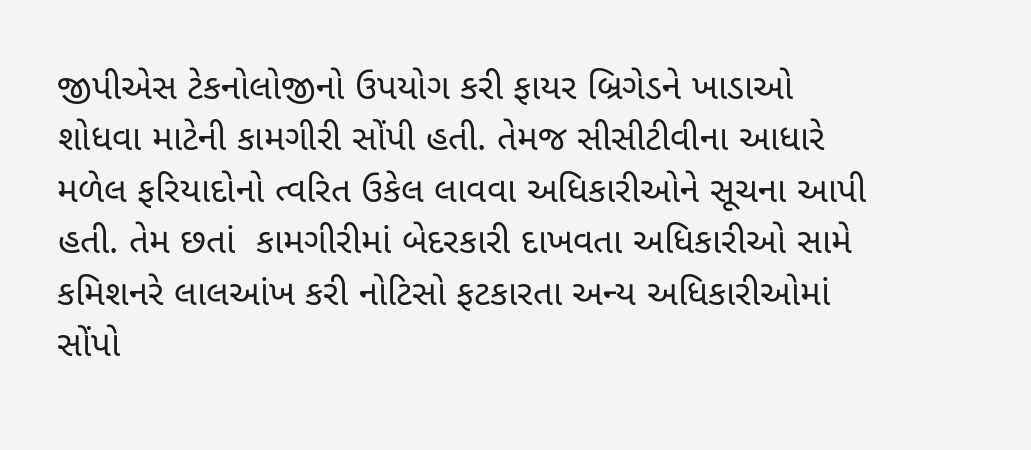જીપીએસ ટેકનોલોજીનો ઉપયોગ કરી ફાયર બ્રિગેડને ખાડાઓ શોધવા માટેની કામગીરી સોંપી હતી. તેમજ સીસીટીવીના આધારે મળેલ ફરિયાદોનો ત્વરિત ઉકેલ લાવવા અધિકારીઓને સૂચના આપી હતી. તેમ છતાં  કામગીરીમાં બેદરકારી દાખવતા અધિકારીઓ સામે કમિશનરે લાલઆંખ કરી નોટિસો ફટકારતા અન્ય અધિકારીઓમાં સોંપો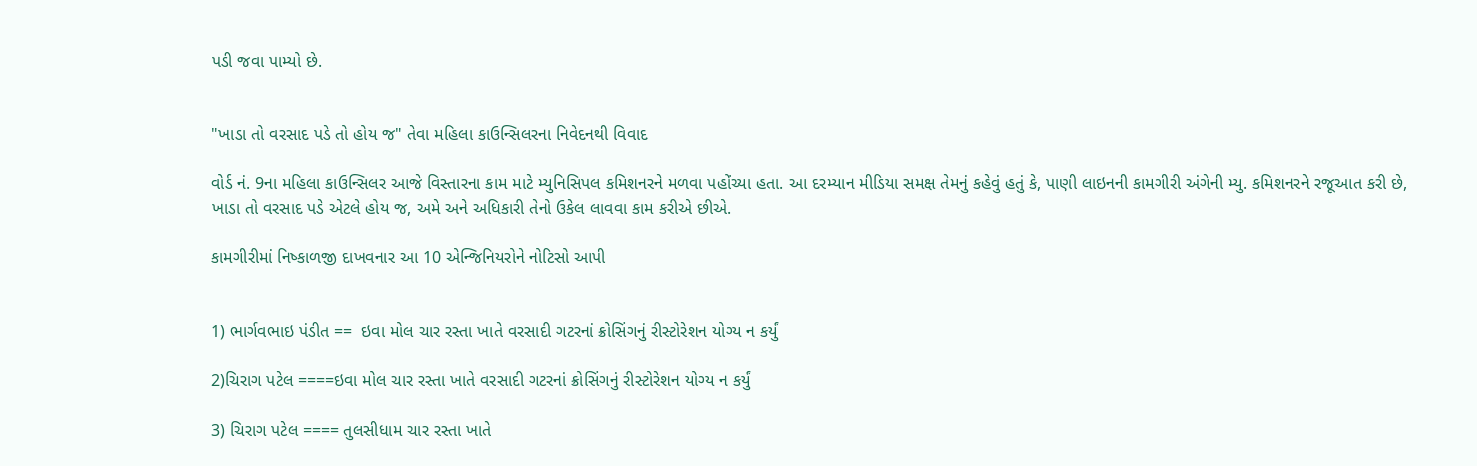પડી જવા પામ્યો છે.


"ખાડા તો વરસાદ પડે તો હોય જ" તેવા મહિલા કાઉન્સિલરના નિવેદનથી વિવાદ

વોર્ડ નં. 9ના મહિલા કાઉન્સિલર આજે વિસ્તારના કામ માટે મ્યુનિસિપલ કમિશનરને મળવા પહોંચ્યા હતા. આ દરમ્યાન મીડિયા સમક્ષ તેમનું કહેવું હતું કે, પાણી લાઇનની કામગીરી અંગેની મ્યુ. કમિશનરને રજૂઆત કરી છે, ખાડા તો વરસાદ પડે એટલે હોય જ, અમે અને અધિકારી તેનો ઉકેલ લાવવા કામ કરીએ છીએ.

કામગીરીમાં નિષ્કાળજી દાખવનાર આ 10 એન્જિનિયરોને નોટિસો આપી


1) ભાર્ગવભાઇ પંડીત ==  ઇવા મોલ ચાર રસ્તા ખાતે વરસાદી ગટરનાં ક્રોસિંગનું રીસ્ટોરેશન યોગ્ય ન કર્યું

2)ચિરાગ પટેલ ====ઇવા મોલ ચાર રસ્તા ખાતે વરસાદી ગટરનાં ક્રોસિંગનું રીસ્ટોરેશન યોગ્ય ન કર્યું

3) ચિરાગ પટેલ ==== તુલસીધામ ચાર રસ્તા ખાતે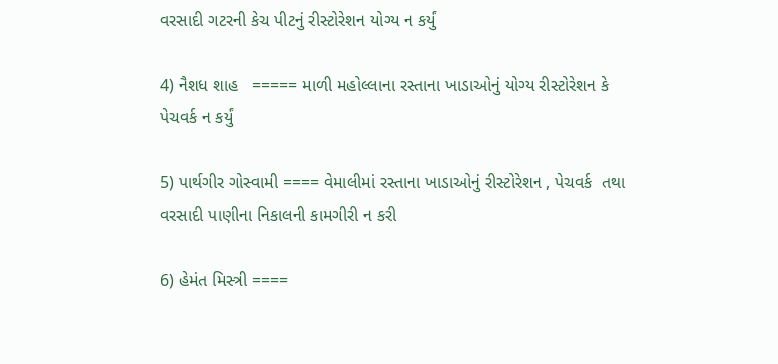વરસાદી ગટરની કેચ પીટનું રીસ્ટોરેશન યોગ્ય ન કર્યું

4) નૈશધ શાહ   ===== માળી મહોલ્લાના રસ્તાના ખાડાઓનું યોગ્ય રીસ્ટોરેશન કે પેચવર્ક ન કર્યું

5) પાર્થગીર ગોસ્વામી ==== વેમાલીમાં રસ્તાના ખાડાઓનું રીસ્ટોરેશન , પેચવર્ક  તથા વરસાદી પાણીના નિકાલની કામગીરી ન કરી

6) હેમંત મિસ્ત્રી ====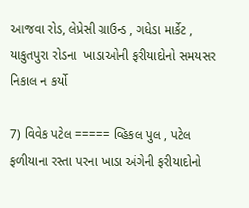આજવા રોડ, લેપ્રેસી ગ્રાઉન્ડ , ગધેડા માર્કેટ , યાકુતપુરા રોડના  ખાડાઓની ફરીયાદોનો સમયસર નિકાલ ન કર્યો

7) વિવેક પટેલ ===== વ્હિકલ પુલ , પટેલ ફળીયાના રસ્તા પરના ખાડા અંગેની ફરીયાદોનો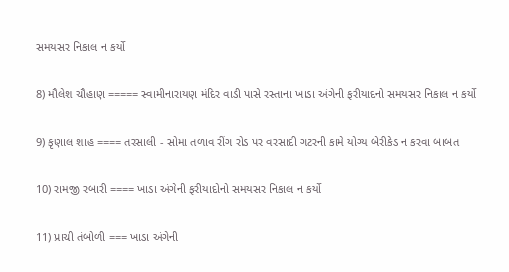સમયસર નિકાલ ન કર્યો

8) મૌલેશ ચૌહાણ ===== સ્વામીનારાયણ મંદિર વાડી પાસે રસ્તાના ખાડા અંગેની ફરીયાદનો સમયસર નિકાલ ન કર્યો

9) કૃણાલ શાહ ==== તરસાલી - સોમા તળાવ રીંગ રોડ પર વરસાદી ગટરની કામે યોગ્ય બેરીકેડ ન કરવા બાબત

10) રામજી રબારી ==== ખાડા અંગેની ફરીયાદોનો સમયસર નિકાલ ન કર્યો

11) પ્રાચી તંબોળી === ખાડા અંગેની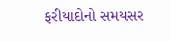ફરીયાદોનો સમયસર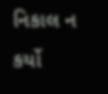નિકાલ ન કર્યો